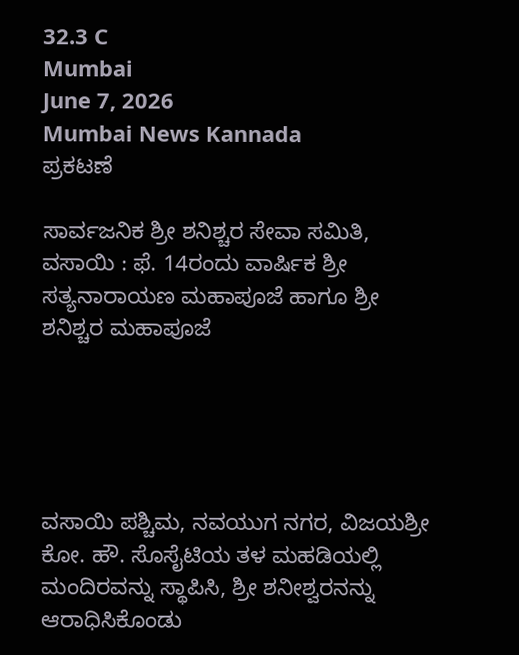32.3 C
Mumbai
June 7, 2026
Mumbai News Kannada
ಪ್ರಕಟಣೆ

ಸಾರ್ವಜನಿಕ ಶ್ರೀ ಶನಿಶ್ಚರ ಸೇವಾ ಸಮಿತಿ, ವಸಾಯಿ : ಫೆ. 14ರಂದು ವಾರ್ಷಿಕ ಶ್ರೀ ಸತ್ಯನಾರಾಯಣ ಮಹಾಪೂಜೆ ಹಾಗೂ ಶ್ರೀ ಶನಿಶ್ಚರ ಮಹಾಪೂಜೆ





ವಸಾಯಿ ಪಶ್ಚಿಮ, ನವಯುಗ ನಗರ, ವಿಜಯಶ್ರೀ ಕೋ. ಹೌ. ಸೊಸೈಟಿಯ ತಳ ಮಹಡಿಯಲ್ಲಿ ಮಂದಿರವನ್ನು ಸ್ಥಾಪಿಸಿ, ಶ್ರೀ ಶನೀಶ್ವರನನ್ನು ಆರಾಧಿಸಿಕೊಂಡು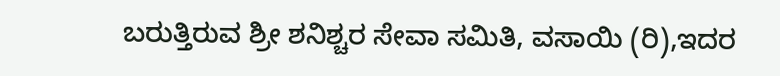ಬರುತ್ತಿರುವ ಶ್ರೀ ಶನಿಶ್ಚರ ಸೇವಾ ಸಮಿತಿ, ವಸಾಯಿ (ರಿ),ಇದರ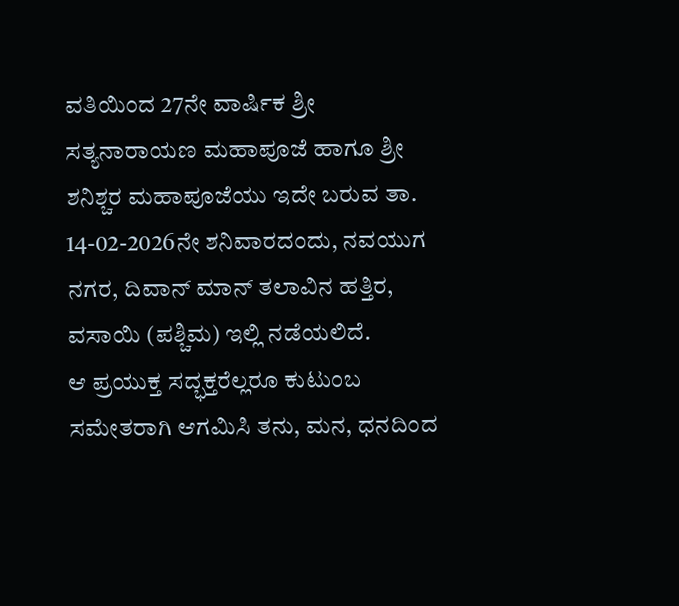ವತಿಯಿಂದ 27ನೇ ವಾರ್ಷಿಕ ಶ್ರೀ ಸತ್ಯನಾರಾಯಣ ಮಹಾಪೂಜೆ ಹಾಗೂ ಶ್ರೀ ಶನಿಶ್ಚರ ಮಹಾಪೂಜೆಯು ಇದೇ ಬರುವ ತಾ. 14-02-2026ನೇ ಶನಿವಾರದಂದು, ನವಯುಗ ನಗರ, ದಿವಾನ್ ಮಾನ್ ತಲಾವಿನ ಹತ್ತಿರ, ವಸಾಯಿ (ಪಶ್ಚಿಮ) ಇಲ್ಲಿ ನಡೆಯಲಿದೆ.
ಆ ಪ್ರಯುಕ್ತ ಸದ್ಭಕ್ತರೆಲ್ಲರೂ ಕುಟುಂಬ ಸಮೇತರಾಗಿ ಆಗಮಿಸಿ ತನು, ಮನ, ಧನದಿಂದ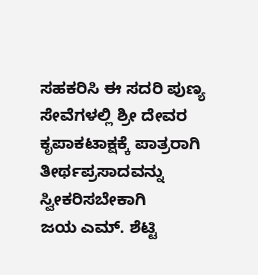ಸಹಕರಿಸಿ ಈ ಸದರಿ ಪುಣ್ಯ ಸೇವೆಗಳಲ್ಲಿ ಶ್ರೀ ದೇವರ ಕೃಪಾಕಟಾಕ್ಷಕ್ಕೆ ಪಾತ್ರರಾಗಿ ತೀರ್ಥಪ್ರಸಾದವನ್ನು ಸ್ವೀಕರಿಸಬೇಕಾಗಿ
ಜಯ ಎಮ್. ಶೆಟ್ಟಿ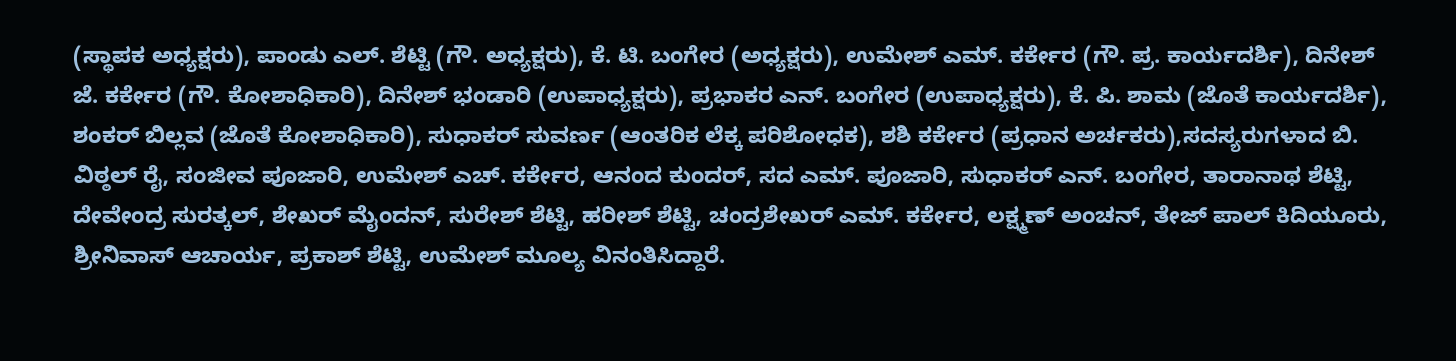(ಸ್ಥಾಪಕ ಅಧ್ಯಕ್ಷರು), ಪಾಂಡು ಎಲ್. ಶೆಟ್ಟಿ (ಗೌ. ಅಧ್ಯಕ್ಷರು), ಕೆ. ಟಿ. ಬಂಗೇರ (ಅಧ್ಯಕ್ಷರು), ಉಮೇಶ್ ಎಮ್. ಕರ್ಕೇರ (ಗೌ. ಪ್ರ. ಕಾರ್ಯದರ್ಶಿ), ದಿನೇಶ್ ಜೆ. ಕರ್ಕೇರ (ಗೌ. ಕೋಶಾಧಿಕಾರಿ), ದಿನೇಶ್ ಭಂಡಾರಿ (ಉಪಾಧ್ಯಕ್ಷರು), ಪ್ರಭಾಕರ ಎನ್. ಬಂಗೇರ (ಉಪಾಧ್ಯಕ್ಷರು), ಕೆ. ಪಿ. ಶಾಮ (ಜೊತೆ ಕಾರ್ಯದರ್ಶಿ), ಶಂಕರ್ ಬಿಲ್ಲವ (ಜೊತೆ ಕೋಶಾಧಿಕಾರಿ), ಸುಧಾಕರ್ ಸುವರ್ಣ (ಆಂತರಿಕ ಲೆಕ್ಕ ಪರಿಶೋಧಕ), ಶಶಿ ಕರ್ಕೇರ (ಪ್ರಧಾನ ಅರ್ಚಕರು),ಸದಸ್ಯರುಗಳಾದ ಬಿ. ವಿಠ್ಠಲ್ ರೈ, ಸಂಜೀವ ಪೂಜಾರಿ, ಉಮೇಶ್ ಎಚ್. ಕರ್ಕೇರ, ಆನಂದ ಕುಂದರ್, ಸದ ಎಮ್. ಪೂಜಾರಿ, ಸುಧಾಕರ್ ಎನ್. ಬಂಗೇರ, ತಾರಾನಾಥ ಶೆಟ್ಟಿ, ದೇವೇಂದ್ರ ಸುರತ್ಕಲ್, ಶೇಖರ್ ಮೈಂದನ್, ಸುರೇಶ್ ಶೆಟ್ಟಿ, ಹರೀಶ್ ಶೆಟ್ಟಿ, ಚಂದ್ರಶೇಖರ್ ಎಮ್. ಕರ್ಕೇರ, ಲಕ್ಷ್ಮಣ್ ಅಂಚನ್, ತೇಜ್ ಪಾಲ್ ಕಿದಿಯೂರು, ಶ್ರೀನಿವಾಸ್ ಆಚಾರ್ಯ, ಪ್ರಕಾಶ್ ಶೆಟ್ಟಿ, ಉಮೇಶ್ ಮೂಲ್ಯ ವಿನಂತಿಸಿದ್ದಾರೆ.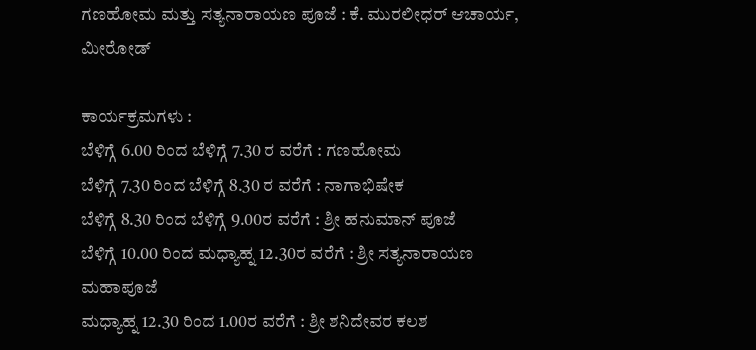ಗಣಹೋಮ ಮತ್ತು ಸತ್ಯನಾರಾಯಣ ಪೂಜೆ : ಕೆ. ಮುರಲೀಧರ್ ಆಚಾರ್ಯ, ಮೀರೋಡ್

ಕಾರ್ಯಕ್ರಮಗಳು :
ಬೆಳಿಗ್ಗೆ 6.00 ರಿಂದ ಬೆಳಿಗ್ಗೆ 7.30 ರ ವರೆಗೆ : ಗಣಹೋಮ
ಬೆಳಿಗ್ಗೆ 7.30 ರಿಂದ ಬೆಳಿಗ್ಗೆ 8.30 ರ ವರೆಗೆ : ನಾಗಾಭಿಷೇಕ
ಬೆಳಿಗ್ಗೆ 8.30 ರಿಂದ ಬೆಳಿಗ್ಗೆ 9.00ರ ವರೆಗೆ : ಶ್ರೀ ಹನುಮಾನ್ ಪೂಜೆ
ಬೆಳಿಗ್ಗೆ 10.00 ರಿಂದ ಮಧ್ಯಾಹ್ನ 12.30ರ ವರೆಗೆ : ಶ್ರೀ ಸತ್ಯನಾರಾಯಣ ಮಹಾಪೂಜೆ
ಮಧ್ಯಾಹ್ನ 12.30 ರಿಂದ 1.00ರ ವರೆಗೆ : ಶ್ರೀ ಶನಿದೇವರ ಕಲಶ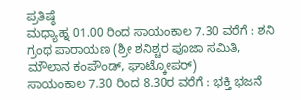ಪ್ರತಿಷ್ಠೆ
ಮಧ್ಯಾಹ್ನ 01.00 ರಿಂದ ಸಾಯಂಕಾಲ 7.30 ವರೆಗೆ : ಶನಿ ಗ್ರಂಥ ಪಾರಾಯಣ (ಶ್ರೀ ಶನಿಶ್ಚರ ಪೂಜಾ ಸಮಿತಿ, ಮೌಲಾನ ಕಂಪೌಂಡ್, ಘಾಟ್ಕೋಪರ್)
ಸಾಯಂಕಾಲ 7.30 ರಿಂದ 8.30ರ ವರೆಗೆ : ಭಕ್ತಿ ಭಜನೆ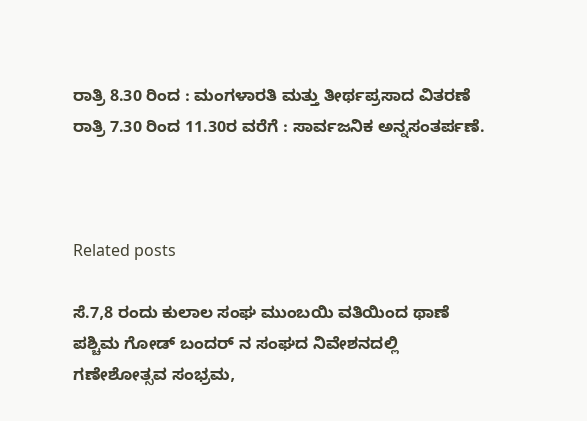ರಾತ್ರಿ 8.30 ರಿಂದ : ಮಂಗಳಾರತಿ ಮತ್ತು ತೀರ್ಥಪ್ರಸಾದ ವಿತರಣೆ
ರಾತ್ರಿ 7.30 ರಿಂದ 11.30ರ ವರೆಗೆ : ಸಾರ್ವಜನಿಕ ಅನ್ನಸಂತರ್ಪಣೆ.



Related posts

ಸೆ.7,8 ರಂದು ಕುಲಾಲ ಸಂಘ ಮುಂಬಯಿ ವತಿಯಿಂದ ಥಾಣೆ ಪಶ್ಚಿಮ ಗೋಡ್ ಬಂದರ್ ನ ಸಂಘದ ನಿವೇಶನದಲ್ಲಿ ಗಣೇಶೋತ್ಸವ ಸಂಭ್ರಮ,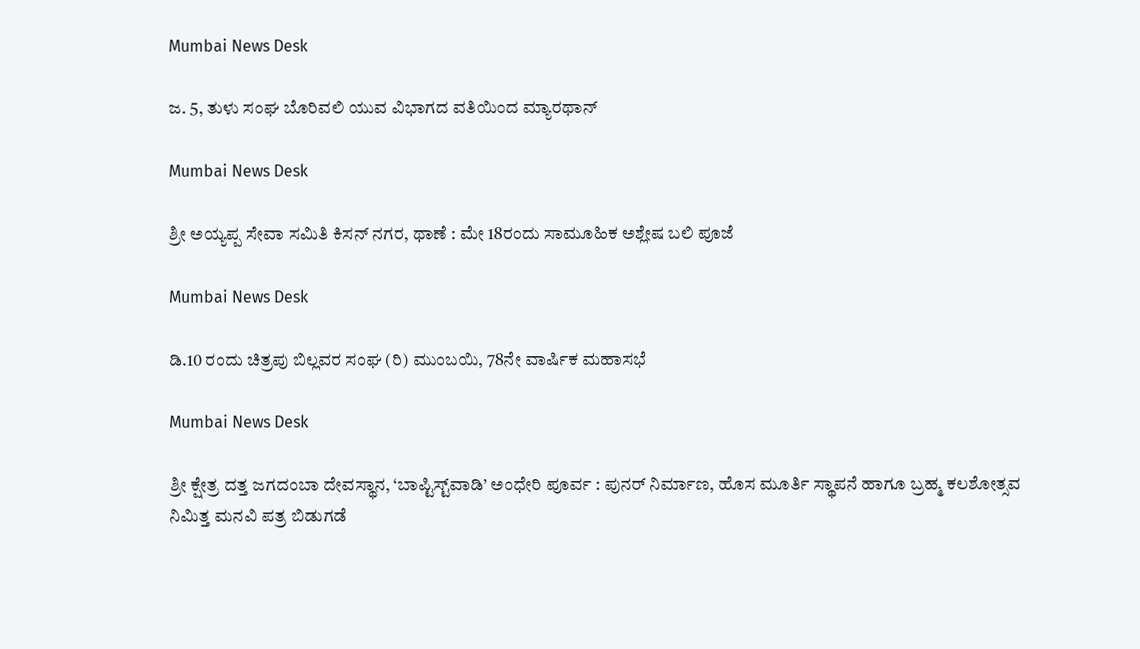Mumbai News Desk

ಜ. 5, ತುಳು ಸಂಘ ಬೊರಿವಲಿ ಯುವ ವಿಭಾಗದ ವತಿಯಿಂದ ಮ್ಯಾರಥಾನ್

Mumbai News Desk

ಶ್ರೀ ಅಯ್ಯಪ್ಪ ಸೇವಾ ಸಮಿತಿ ಕಿಸನ್ ನಗರ, ಥಾಣೆ : ಮೇ 18ರಂದು ಸಾಮೂಹಿಕ ಅಶ್ಲೇಷ ಬಲಿ ಪೂಜೆ

Mumbai News Desk

ಡಿ.10 ರಂದು ಚಿತ್ರಪು ಬಿಲ್ಲವರ ಸಂಘ (ರಿ) ಮುಂಬಯಿ, 78ನೇ ವಾರ್ಷಿಕ ಮಹಾಸಭೆ

Mumbai News Desk

ಶ್ರೀ ಕ್ಷೇತ್ರ ದತ್ತ ಜಗದಂಬಾ ದೇವಸ್ಥಾನ, ‘ಬಾಪ್ಟಿಸ್ಟ್‌ವಾಡಿ’ ಅಂಧೇರಿ ಪೂರ್ವ : ಪುನರ್ ನಿರ್ಮಾಣ, ಹೊಸ ಮೂರ್ತಿ ಸ್ಥಾಪನೆ ಹಾಗೂ ಬ್ರಹ್ಮ ಕಲಶೋತ್ಸವ ನಿಮಿತ್ತ ಮನವಿ ಪತ್ರ ಬಿಡುಗಡೆ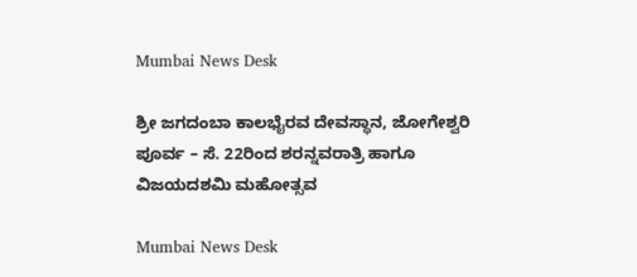Mumbai News Desk

ಶ್ರೀ ಜಗದಂಬಾ ಕಾಲಭೈರವ ದೇವಸ್ಥಾನ, ಜೋಗೇಶ್ವರಿ ಪೂರ್ವ – ಸೆ. 22ರಿಂದ ಶರನ್ನವರಾತ್ರಿ ಹಾಗೂ ವಿಜಯದಶಮಿ ಮಹೋತ್ಸವ

Mumbai News Desk